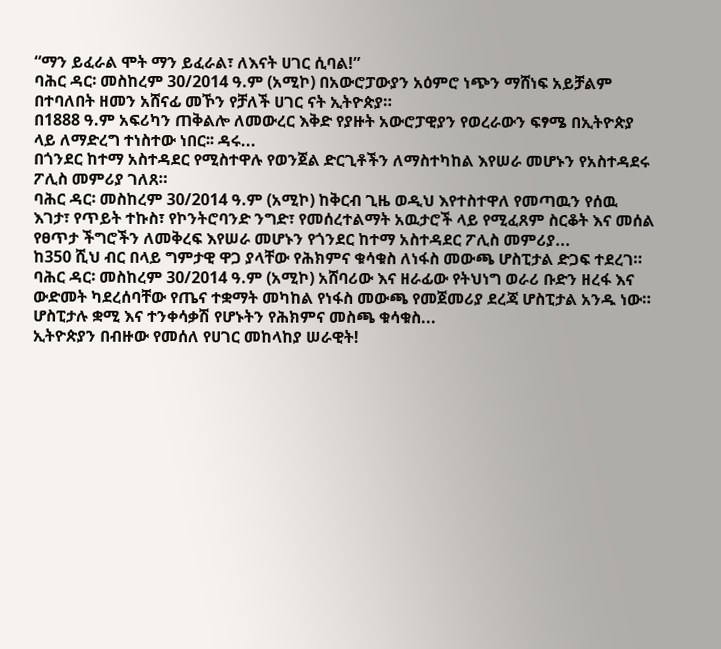“ማን ይፈራል ሞት ማን ይፈራል፣ ለእናት ሀገር ሲባል!”
ባሕር ዳር፡ መስከረም 30/2014 ዓ.ም (አሚኮ) በአውሮፓውያን አዕምሮ ነጭን ማሸነፍ አይቻልም በተባለበት ዘመን አሸናፊ መኾን የቻለች ሀገር ናት ኢትዮጵያ።
በ1888 ዓ.ም አፍሪካን ጠቅልሎ ለመውረር እቅድ የያዙት አውሮፓዊያን የወረራውን ፍፃሜ በኢትዮጵያ ላይ ለማድረግ ተነስተው ነበር፡፡ ዳሩ...
በጎንደር ከተማ አስተዳደር የሚስተዋሉ የወንጀል ድርጊቶችን ለማስተካከል እየሠራ መሆኑን የአስተዳደሩ ፖሊስ መምሪያ ገለጸ።
ባሕር ዳር፡ መስከረም 30/2014 ዓ.ም (አሚኮ) ከቅርብ ጊዜ ወዲህ እየተስተዋለ የመጣዉን የሰዉ እገታ፣ የጥይት ተኩስ፣ የኮንትሮባንድ ንግድ፣ የመሰረተልማት አዉታሮች ላይ የሚፈጸም ስርቆት እና መሰል የፀጥታ ችግሮችን ለመቅረፍ እየሠራ መሆኑን የጎንደር ከተማ አስተዳደር ፖሊስ መምሪያ...
ከ350 ሺህ ብር በላይ ግምታዊ ዋጋ ያላቸው የሕክምና ቁሳቁስ ለነፋስ መውጫ ሆስፒታል ድጋፍ ተደረገ።
ባሕር ዳር፡ መስከረም 30/2014 ዓ.ም (አሚኮ) አሸባሪው እና ዘራፊው የትህነግ ወራሪ ቡድን ዘረፋ እና ውድመት ካደረሰባቸው የጤና ተቋማት መካከል የነፋስ መውጫ የመጀመሪያ ደረጃ ሆስፒታል አንዱ ነው። ሆስፒታሉ ቋሚ እና ተንቀሳቃሽ የሆኑትን የሕክምና መስጫ ቁሳቁስ...
ኢትዮጵያን በብዙው የመሰለ የሀገር መከላከያ ሠራዊት!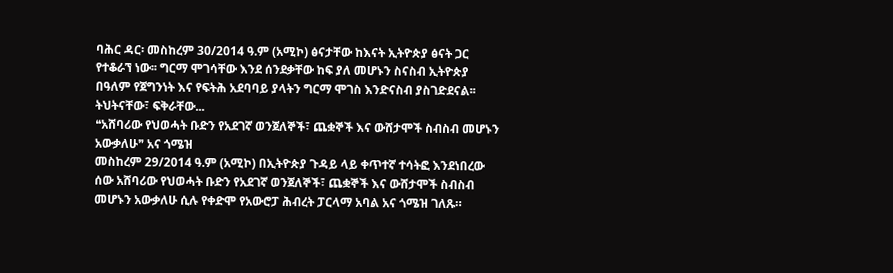ባሕር ዳር፡ መስከረም 30/2014 ዓ.ም (አሚኮ) ፅናታቸው ከእናት ኢትዮጵያ ፅናት ጋር የተቆራኘ ነው፡፡ ግርማ ሞገሳቸው እንደ ሰንደቃቸው ከፍ ያለ መሆኑን ስናስብ ኢትዮጵያ በዓለም የጀግንነት እና የፍትሕ አደባባይ ያላትን ግርማ ሞገስ እንድናስብ ያስገድደናል፡፡ ትህትናቸው፣ ፍቅራቸው...
❝አሸባሪው የህወሓት ቡድን የአደገኛ ወንጀለኞች፣ ጨቋኞች እና ውሸታሞች ስብስብ መሆኑን አውቃለሁ❞ አና ጎሜዝ
መስከረም 29/2014 ዓ.ም (አሚኮ) በኢትዮጵያ ጉዳይ ላይ ቀጥተኛ ተሳትፎ እንደነበረው ሰው አሸባሪው የህወሓት ቡድን የአደገኛ ወንጀለኞች፣ ጨቋኞች እና ውሸታሞች ስብስብ መሆኑን አውቃለሁ ሲሉ የቀድሞ የአውሮፓ ሕብረት ፓርላማ አባል አና ጎሜዝ ገለጹ።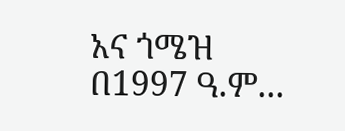አና ጎሜዝ በ1997 ዓ.ም...